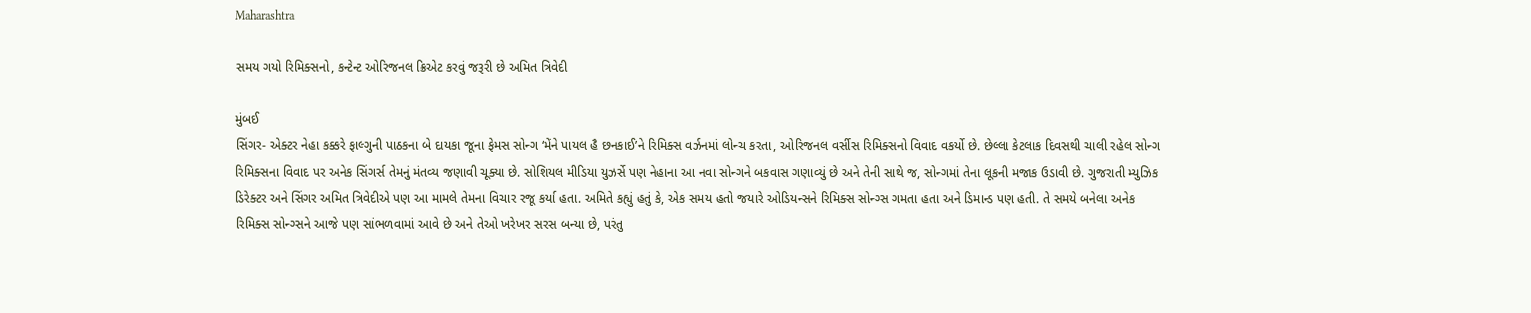Maharashtra

સમય ગયો રિમિક્સનો, કન્ટેન્ટ ઓરિજનલ ક્રિએટ કરવું જરૂરી છે અમિત ત્રિવેદી

મુંબઈ
સિંગર- એક્ટર નેહા કક્કરે ફાલ્ગુની પાઠકના બે દાયકા જૂના ફેમસ સોન્ગ ‘મેંને પાયલ હૈ છનકાઈ’ને રિમિક્સ વર્ઝનમાં લોન્ચ કરતા, ઓરિજનલ વર્સીસ રિમિક્સનો વિવાદ વકર્યો છે. છેલ્લા કેટલાક દિવસથી ચાલી રહેલ સોન્ગ રિમિક્સના વિવાદ પર અનેક સિંગર્સ તેમનું મંતવ્ય જણાવી ચૂક્યા છે. સોશિયલ મીડિયા યુઝર્સે પણ નેહાના આ નવા સોન્ગને બકવાસ ગણાવ્યું છે અને તેની સાથે જ, સોન્ગમાં તેના લૂકની મજાક ઉડાવી છે. ગુજરાતી મ્યુઝિક ડિરેક્ટર અને સિંગર અમિત ત્રિવેદીએ પણ આ મામલે તેમના વિચાર રજૂ કર્યા હતા. અમિતે કહ્યું હતું કે, એક સમય હતો જયારે ઓડિયન્સને રિમિક્સ સોન્ગ્સ ગમતા હતા અને ડિમાન્ડ પણ હતી. તે સમયે બનેલા અનેક રિમિક્સ સોન્ગ્સને આજે પણ સાંભળવામાં આવે છે અને તેઓ ખરેખર સરસ બન્યા છે, પરંતુ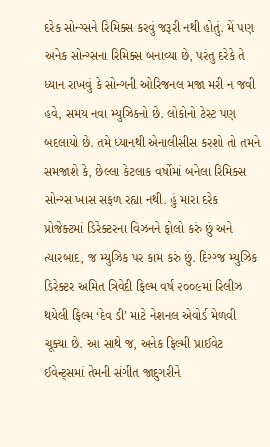દરેક સોન્ગ્સને રિમિક્સ કરવું જરૂરી નથી હોતું. મેં પણ અનેક સોન્ગ્સના રિમિક્સ બનાવ્યા છે, પરંતુ દરેકે તે ધ્યાન રાખવું કે સોન્ગની ઓરિજનલ મજા મરી ન જવી હવે, સમય નવા મ્યુઝિકનો છે. લોકોનો ટેસ્ટ પણ બદલાયો છે. તમે ધ્યાનથી એનાલીસીસ કરશો તો તમને સમજાશે કે, છેલ્લા કેટલાક વર્ષોમાં બનેલા રિમિક્સ સોન્ગ્સ ખાસ સફળ રહ્યા નથી. હું મારા દરેક પ્રોજેક્ટમાં ડિરેક્ટરના વિઝનને ફોલો કરું છું અને ત્યારબાદ, જ મ્યુઝિક પર કામ કરું છું. દિગ્ગ્જ મ્યુઝિક ડિરેક્ટર અમિત ત્રિવેદી ફિલ્મ વર્ષ ૨૦૦૯માં રિલીઝ થયેલી ફિલ્મ ‘દેવ ડી’ માટે નેશનલ એવોર્ડ મેળવી ચૂક્યા છે. આ સાથે જ, અનેક ફિલ્મી પ્રાઈવેટ ઈવેન્ટ્‌સમાં તેમની સંગીત જાદુગરીને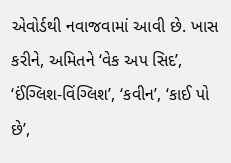એવોર્ડથી નવાજવામાં આવી છે. ખાસ કરીને, અમિતને ‘વેક અપ સિદ’, ‘ઈંગ્લિશ-વિંગ્લિશ’, ‘કવીન’, ‘કાઈ પો છે’,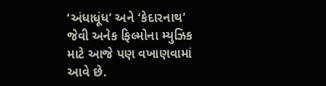‘અંધાધૂંધ’ અને ‘કેદારનાથ’ જેવી અનેક ફિલ્મોના મ્યુઝિક માટે આજે પણ વખાણવામાં આવે છે.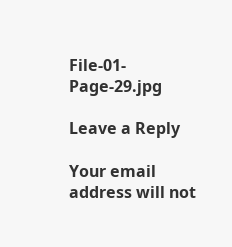File-01-Page-29.jpg

Leave a Reply

Your email address will not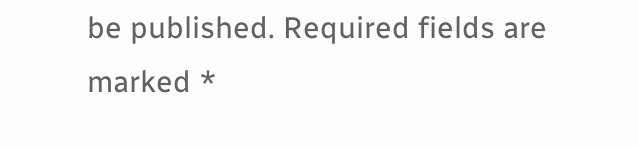be published. Required fields are marked *